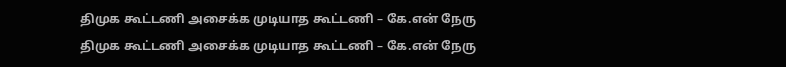திமுக கூட்டணி அசைக்க முடியாத கூட்டணி – கே.என் நேரு
திமுக கூட்டணி அசைக்க முடியாத கூட்டணி – கே.என் நேரு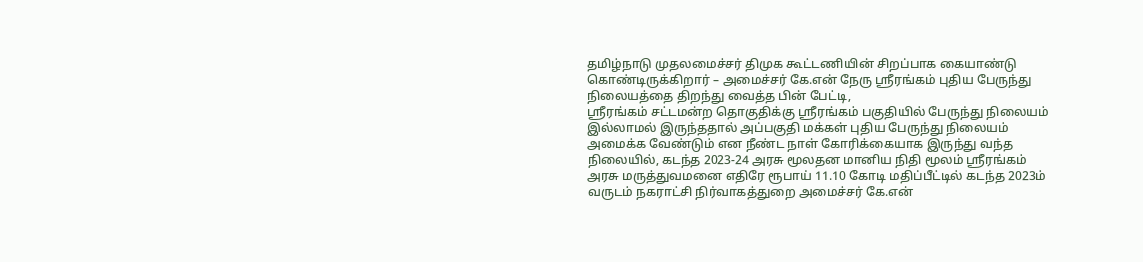தமிழ்நாடு முதலமைச்சர் திமுக கூட்டணியின் சிறப்பாக கையாண்டு கொண்டிருக்கிறார் – அமைச்சர் கே.என் நேரு ஸ்ரீரங்கம் புதிய பேருந்து நிலையத்தை திறந்து வைத்த பின் பேட்டி,
ஸ்ரீரங்கம் சட்டமன்ற தொகுதிக்கு ஸ்ரீரங்கம் பகுதியில் பேருந்து நிலையம் இல்லாமல் இருந்ததால் அப்பகுதி மக்கள் புதிய பேருந்து நிலையம் அமைக்க வேண்டும் என நீண்ட நாள் கோரிக்கையாக இருந்து வந்த நிலையில், கடந்த 2023-24 அரசு மூலதன மானிய நிதி மூலம் ஸ்ரீரங்கம் அரசு மருத்துவமனை எதிரே ரூபாய் 11.10 கோடி மதிப்பீட்டில் கடந்த 2023ம் வருடம் நகராட்சி நிர்வாகத்துறை அமைச்சர் கே.என்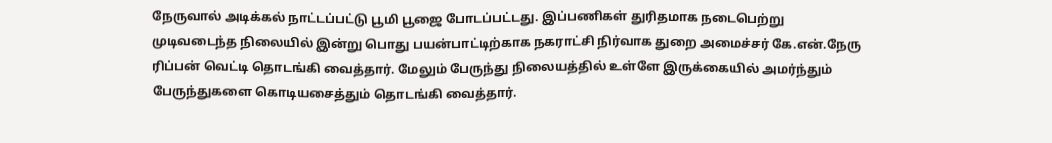நேருவால் அடிக்கல் நாட்டப்பட்டு பூமி பூஜை போடப்பட்டது. இப்பணிகள் துரிதமாக நடைபெற்று முடிவடைந்த நிலையில் இன்று பொது பயன்பாட்டிற்காக நகராட்சி நிர்வாக துறை அமைச்சர் கே.என்.நேரு ரிப்பன் வெட்டி தொடங்கி வைத்தார். மேலும் பேருந்து நிலையத்தில் உள்ளே இருக்கையில் அமர்ந்தும் பேருந்துகளை கொடியசைத்தும் தொடங்கி வைத்தார்.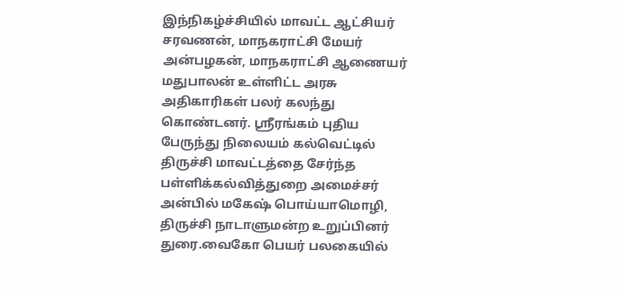இந்நிகழ்ச்சியில் மாவட்ட ஆட்சியர் சரவணன், மாநகராட்சி மேயர் அன்பழகன், மாநகராட்சி ஆணையர் மதுபாலன் உள்ளிட்ட அரசு அதிகாரிகள் பலர் கலந்து கொண்டனர். ஸ்ரீரங்கம் புதிய பேருந்து நிலையம் கல்வெட்டில் திருச்சி மாவட்டத்தை சேர்ந்த பள்ளிக்கல்வித்துறை அமைச்சர் அன்பில் மகேஷ் பொய்யாமொழி, திருச்சி நாடாளுமன்ற உறுப்பினர் துரை.வைகோ பெயர் பலகையில்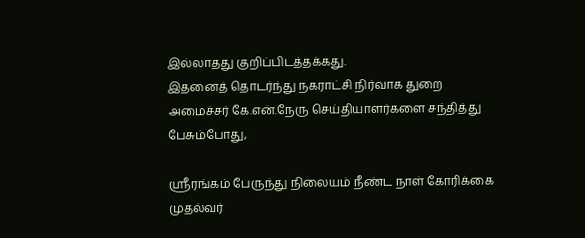இல்லாதது குறிப்பிடத்தக்கது.
இதனைத் தொடர்ந்து நகராட்சி நிர்வாக துறை அமைச்சர் கே.என்.நேரு செய்தியாளர்களை சந்தித்து பேசும்போது,

ஸ்ரீரங்கம் பேருந்து நிலையம் நீண்ட நாள் கோரிக்கை முதல்வர்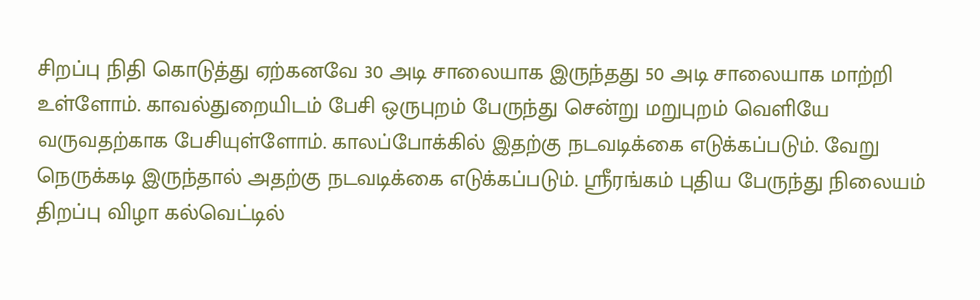சிறப்பு நிதி கொடுத்து ஏற்கனவே 30 அடி சாலையாக இருந்தது 50 அடி சாலையாக மாற்றி உள்ளோம். காவல்துறையிடம் பேசி ஒருபுறம் பேருந்து சென்று மறுபுறம் வெளியே வருவதற்காக பேசியுள்ளோம். காலப்போக்கில் இதற்கு நடவடிக்கை எடுக்கப்படும். வேறு நெருக்கடி இருந்தால் அதற்கு நடவடிக்கை எடுக்கப்படும். ஸ்ரீரங்கம் புதிய பேருந்து நிலையம் திறப்பு விழா கல்வெட்டில்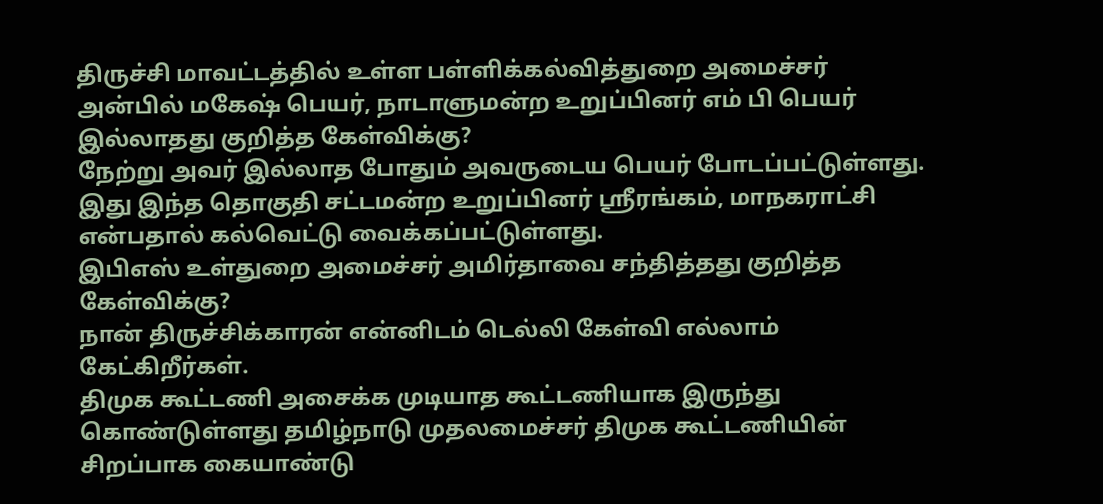திருச்சி மாவட்டத்தில் உள்ள பள்ளிக்கல்வித்துறை அமைச்சர் அன்பில் மகேஷ் பெயர், நாடாளுமன்ற உறுப்பினர் எம் பி பெயர் இல்லாதது குறித்த கேள்விக்கு?
நேற்று அவர் இல்லாத போதும் அவருடைய பெயர் போடப்பட்டுள்ளது. இது இந்த தொகுதி சட்டமன்ற உறுப்பினர் ஸ்ரீரங்கம், மாநகராட்சி என்பதால் கல்வெட்டு வைக்கப்பட்டுள்ளது.
இபிஎஸ் உள்துறை அமைச்சர் அமிர்தாவை சந்தித்தது குறித்த கேள்விக்கு?
நான் திருச்சிக்காரன் என்னிடம் டெல்லி கேள்வி எல்லாம் கேட்கிறீர்கள்.
திமுக கூட்டணி அசைக்க முடியாத கூட்டணியாக இருந்து கொண்டுள்ளது தமிழ்நாடு முதலமைச்சர் திமுக கூட்டணியின் சிறப்பாக கையாண்டு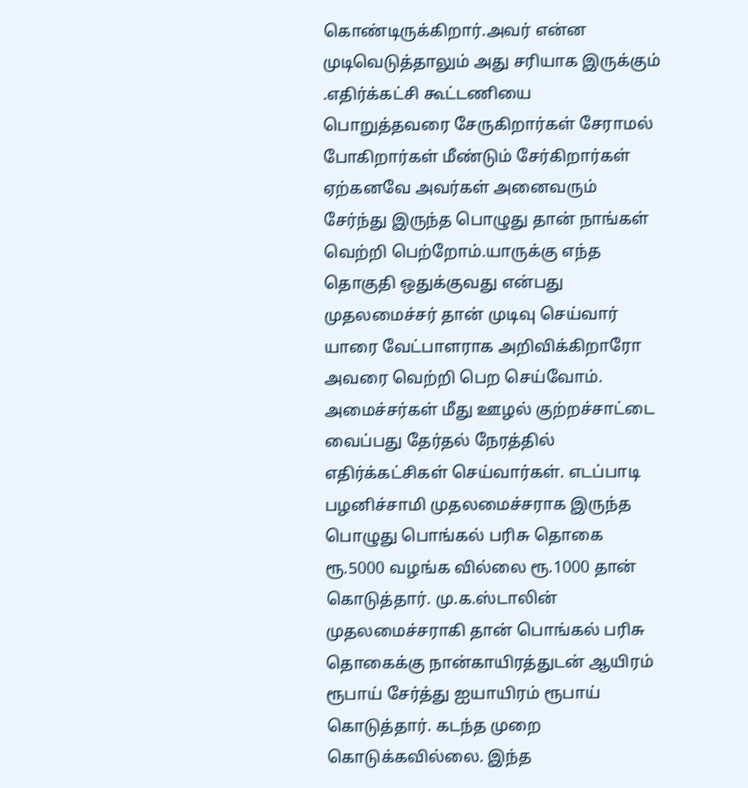கொண்டிருக்கிறார்.அவர் என்ன முடிவெடுத்தாலும் அது சரியாக இருக்கும் .எதிர்க்கட்சி கூட்டணியை பொறுத்தவரை சேருகிறார்கள் சேராமல் போகிறார்கள் மீண்டும் சேர்கிறார்கள் ஏற்கனவே அவர்கள் அனைவரும் சேர்ந்து இருந்த பொழுது தான் நாங்கள் வெற்றி பெற்றோம்.யாருக்கு எந்த தொகுதி ஒதுக்குவது என்பது முதலமைச்சர் தான் முடிவு செய்வார் யாரை வேட்பாளராக அறிவிக்கிறாரோ அவரை வெற்றி பெற செய்வோம்.
அமைச்சர்கள் மீது ஊழல் குற்றச்சாட்டை வைப்பது தேர்தல் நேரத்தில் எதிர்க்கட்சிகள் செய்வார்கள். எடப்பாடி பழனிச்சாமி முதலமைச்சராக இருந்த பொழுது பொங்கல் பரிசு தொகை ரூ.5000 வழங்க வில்லை ரூ.1000 தான் கொடுத்தார். மு.க.ஸ்டாலின் முதலமைச்சராகி தான் பொங்கல் பரிசு தொகைக்கு நான்காயிரத்துடன் ஆயிரம் ரூபாய் சேர்த்து ஐயாயிரம் ரூபாய் கொடுத்தார். கடந்த முறை கொடுக்கவில்லை. இந்த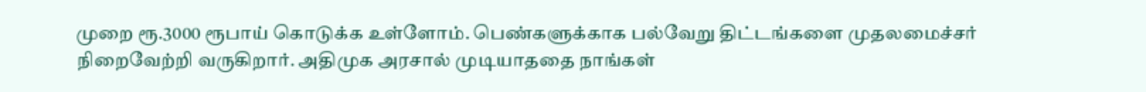முறை ரூ.3000 ரூபாய் கொடுக்க உள்ளோம். பெண்களுக்காக பல்வேறு திட்டங்களை முதலமைச்சர் நிறைவேற்றி வருகிறார். அதிமுக அரசால் முடியாததை நாங்கள்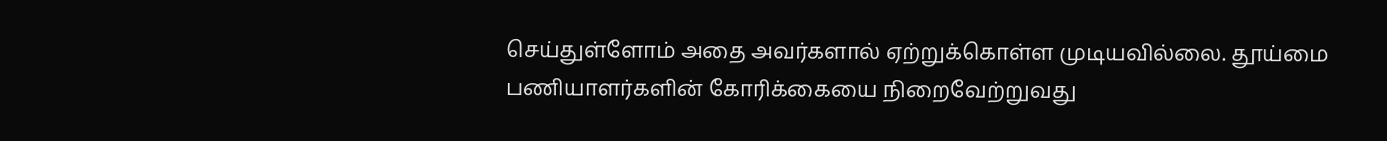செய்துள்ளோம் அதை அவர்களால் ஏற்றுக்கொள்ள முடியவில்லை. தூய்மை பணியாளர்களின் கோரிக்கையை நிறைவேற்றுவது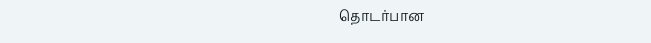தொடர்பான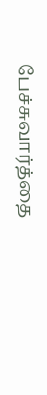பேச்சுவார்த்தை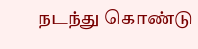நடந்து கொண்டு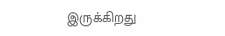இருக்கிறது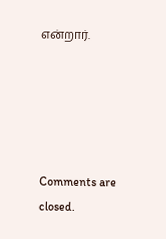என்றார்.





Comments are closed.